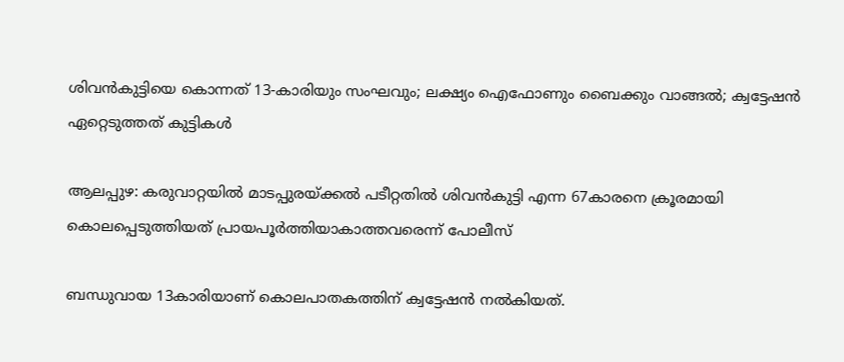ശിവൻകുട്ടിയെ കൊന്നത് 13-കാരിയും സംഘവും; ലക്ഷ്യം ഐഫോണും ബൈക്കും വാങ്ങല്‍; ക്വട്ടേഷൻ ഏറ്റെടുത്തത് കുട്ടികള്‍

ആലപ്പുഴ: കരുവാറ്റയില്‍ മാടപ്പുരയ്ക്കല്‍ പടീറ്റതില്‍ ശിവൻകുട്ടി എന്ന 67കാരനെ ക്രൂരമായി കൊലപ്പെടുത്തിയത് പ്രായപൂർത്തിയാകാത്തവരെന്ന് പോലീസ്

ബന്ധുവായ 13കാരിയാണ് കൊലപാതകത്തിന് ക്വട്ടേഷൻ നല്‍കിയത്.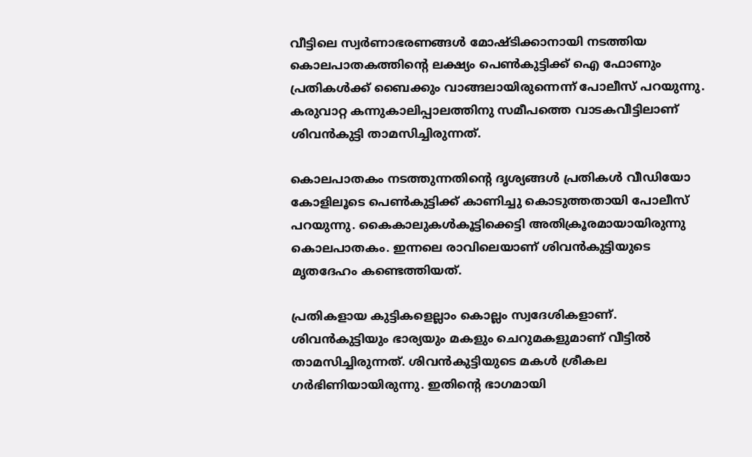വീട്ടിലെ സ്വർണാഭരണങ്ങള്‍ മോഷ്ടിക്കാനായി നടത്തിയ കൊലപാതകത്തിന്റെ ലക്ഷ്യം പെണ്‍കുട്ടിക്ക് ഐ ഫോണും പ്രതികള്‍ക്ക് ബൈക്കും വാങ്ങലായിരുന്നെന്ന് പോലീസ് പറയുന്നു. കരുവാറ്റ കന്നുകാലിപ്പാലത്തിനു സമീപത്തെ വാടകവീട്ടിലാണ് ശിവൻകുട്ടി താമസിച്ചിരുന്നത്.

കൊലപാതകം നടത്തുന്നതിന്റെ ദൃശ്യങ്ങള്‍ പ്രതികള്‍ വീഡിയോ കോളിലൂടെ പെണ്‍കുട്ടിക്ക് കാണിച്ചു കൊടുത്തതായി പോലീസ് പറയുന്നു. കൈകാലുകള്‍കൂട്ടിക്കെട്ടി അതിക്രൂരമായായിരുന്നു കൊലപാതകം. ഇന്നലെ രാവിലെയാണ് ശിവൻകുട്ടിയുടെ മൃതദേഹം കണ്ടെത്തിയത്.

പ്രതികളായ കുട്ടികളെല്ലാം കൊല്ലം സ്വദേശികളാണ്. ശിവൻകുട്ടിയും ഭാര്യയും മകളും ചെറുമകളുമാണ് വീട്ടില്‍ താമസിച്ചിരുന്നത്. ശിവൻകുട്ടിയുടെ മകള്‍ ശ്രീകല ഗർഭിണിയായിരുന്നു. ഇതിന്റെ ഭാഗമായി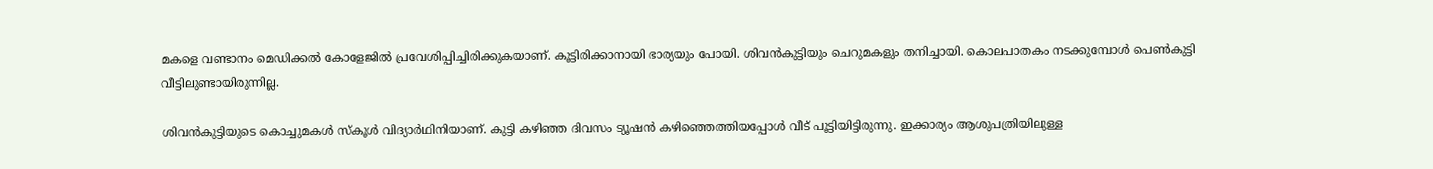മകളെ വണ്ടാനം മെഡിക്കല്‍ കോളേജില്‍ പ്രവേശിപ്പിച്ചിരിക്കുകയാണ്. കൂട്ടിരിക്കാനായി ഭാര്യയും പോയി. ശിവൻകുട്ടിയും ചെറുമകളും തനിച്ചായി. കൊലപാതകം നടക്കുമ്പോള്‍ പെണ്‍കുട്ടി വീട്ടിലുണ്ടായിരുന്നില്ല.

ശിവൻകുട്ടിയുടെ കൊച്ചുമകള്‍ സ്കൂള്‍ വിദ്യാർഥിനിയാണ്. കുട്ടി കഴിഞ്ഞ ദിവസം ട്യൂഷൻ കഴിഞ്ഞെത്തിയപ്പോള്‍ വീട് പൂട്ടിയിട്ടിരുന്നു. ഇക്കാര്യം ആശുപത്രിയിലുള്ള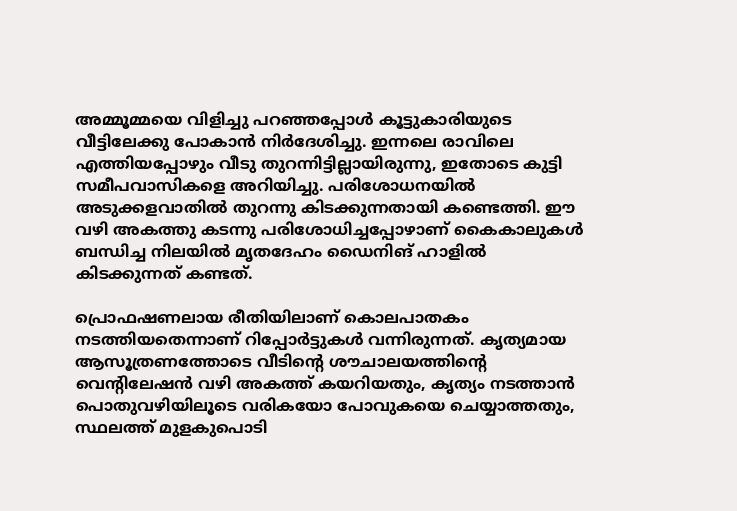അമ്മൂമ്മയെ വിളിച്ചു പറഞ്ഞപ്പോള്‍ കൂട്ടുകാരിയുടെ വീട്ടിലേക്കു പോകാൻ നിർദേശിച്ചു. ഇന്നലെ രാവിലെ എത്തിയപ്പോഴും വീടു തുറന്നിട്ടില്ലായിരുന്നു, ഇതോടെ കുട്ടി സമീപവാസികളെ അറിയിച്ചു. പരിശോധനയില്‍ അടുക്കളവാതില്‍ തുറന്നു കിടക്കുന്നതായി കണ്ടെത്തി. ഈ വഴി അകത്തു കടന്നു പരിശോധിച്ചപ്പോഴാണ് കൈകാലുകള്‍ ബന്ധിച്ച നിലയില്‍ മൃതദേഹം ഡൈനിങ് ഹാളില്‍ കിടക്കുന്നത് കണ്ടത്.

പ്രൊഫഷണലായ രീതിയിലാണ് കൊലപാതകം നടത്തിയതെന്നാണ് റിപ്പോർട്ടുകള്‍ വന്നിരുന്നത്. കൃത്യമായ ആസൂത്രണത്തോടെ വീടിന്റെ ശൗചാലയത്തിന്റെ വെന്റിലേഷൻ വഴി അകത്ത് കയറിയതും, കൃത്യം നടത്താൻ പൊതുവഴിയിലൂടെ വരികയോ പോവുകയെ ചെയ്യാത്തതും, സ്ഥലത്ത് മുളകുപൊടി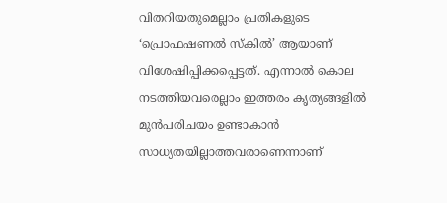വിതറിയതുമെല്ലാം പ്രതികളുടെ ‘പ്രൊഫഷണല്‍ സ്കില്‍’ ആയാണ് വിശേഷിപ്പിക്കപ്പെട്ടത്. എന്നാല്‍ കൊല നടത്തിയവരെല്ലാം ഇത്തരം കൃത്യങ്ങളില്‍ മുൻപരിചയം ഉണ്ടാകാൻ സാധ്യതയില്ലാത്തവരാണെന്നാണ്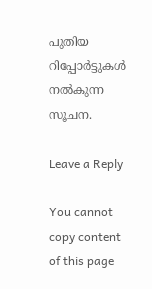പുതിയ റിപ്പോര്‍ട്ടുകള്‍ നല്‍കുന്ന സൂചന.

Leave a Reply

You cannot copy content of this page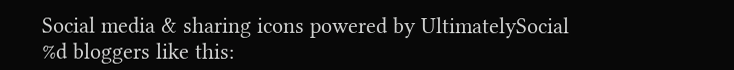Social media & sharing icons powered by UltimatelySocial
%d bloggers like this: